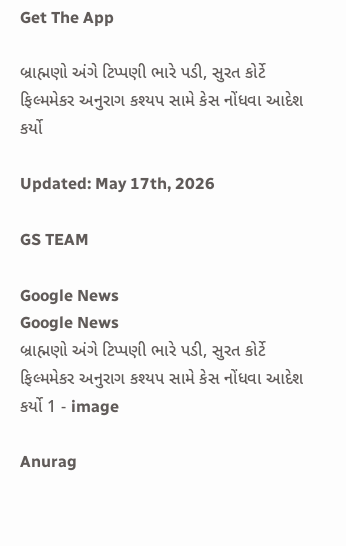Get The App

બ્રાહ્મણો અંગે ટિપ્પણી ભારે પડી, સુરત કોર્ટે ફિલ્મમેકર અનુરાગ કશ્યપ સામે કેસ નોંધવા આદેશ કર્યો

Updated: May 17th, 2026

GS TEAM

Google News
Google News
બ્રાહ્મણો અંગે ટિપ્પણી ભારે પડી, સુરત કોર્ટે ફિલ્મમેકર અનુરાગ કશ્યપ સામે કેસ નોંધવા આદેશ કર્યો 1 - image

Anurag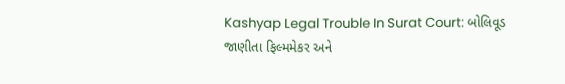Kashyap Legal Trouble In Surat Court: બોલિવૂડ જાણીતા ફિલ્મમેકર અને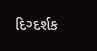દિગ્દર્શક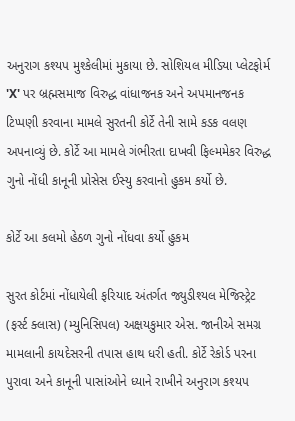અનુરાગ કશ્યપ મુશ્કેલીમાં મુકાયા છે. સોશિયલ મીડિયા પ્લેટફોર્મ 'X' પર બ્રહ્મસમાજ વિરુદ્ધ વાંધાજનક અને અપમાનજનક ટિપ્પણી કરવાના મામલે સુરતની કોર્ટે તેની સામે કડક વલણ અપનાવ્યું છે. કોર્ટે આ મામલે ગંભીરતા દાખવી ફિલ્મમેકર વિરુદ્ધ ગુનો નોંધી કાનૂની પ્રોસેસ ઈસ્યુ કરવાનો હુકમ કર્યો છે.

કોર્ટે આ કલમો હેઠળ ગુનો નોંધવા કર્યો હુકમ

સુરત કોર્ટમાં નોંધાયેલી ફરિયાદ અંતર્ગત જ્યુડીશ્યલ મેજિસ્ટ્રેટ (ફર્સ્ટ ક્લાસ) (મ્યુનિસિપલ) અક્ષયકુમાર એસ. જાનીએ સમગ્ર મામલાની કાયદેસરની તપાસ હાથ ધરી હતી. કોર્ટે રેકોર્ડ પરના પુરાવા અને કાનૂની પાસાંઓને ધ્યાને રાખીને અનુરાગ કશ્યપ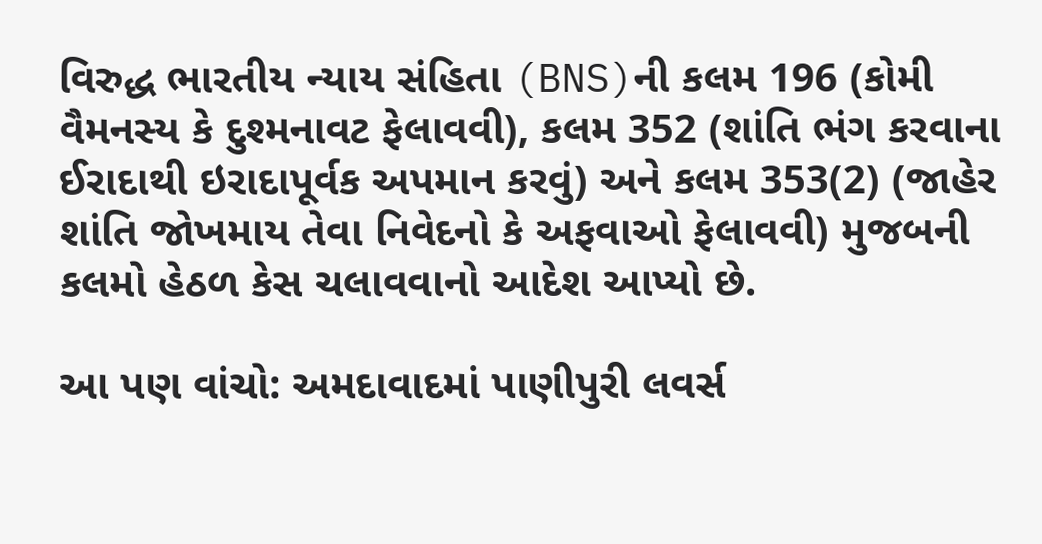વિરુદ્ધ ભારતીય ન્યાય સંહિતા (BNS)ની કલમ 196 (કોમી વૈમનસ્ય કે દુશ્મનાવટ ફેલાવવી), કલમ 352 (શાંતિ ભંગ કરવાના ઈરાદાથી ઇરાદાપૂર્વક અપમાન કરવું) અને કલમ 353(2) (જાહેર શાંતિ જોખમાય તેવા નિવેદનો કે અફવાઓ ફેલાવવી) મુજબની કલમો હેઠળ કેસ ચલાવવાનો આદેશ આપ્યો છે.

આ પણ વાંચો: અમદાવાદમાં પાણીપુરી લવર્સ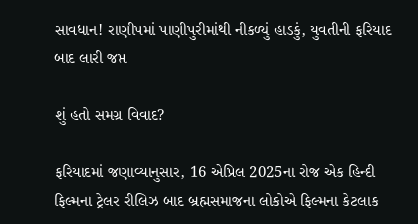સાવધાન! રાણીપમાં પાણીપુરીમાંથી નીકળ્યું હાડકું, યુવતીની ફરિયાદ બાદ લારી જપ્ત

શું હતો સમગ્ર વિવાદ?

ફરિયાદમાં જણાવ્યાનુસાર, 16 એપ્રિલ 2025ના રોજ એક હિન્દી ફિલ્મના ટ્રેલર રીલિઝ બાદ બ્રહ્મસમાજના લોકોએ ફિલ્મના કેટલાક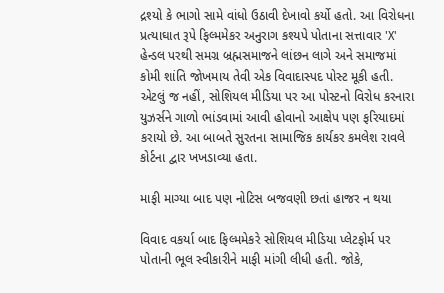દ્રશ્યો કે ભાગો સામે વાંધો ઉઠાવી દેખાવો કર્યો હતો. આ વિરોધના પ્રત્યાઘાત રૂપે ફિલ્મમેકર અનુરાગ કશ્યપે પોતાના સત્તાવાર 'X' હેન્ડલ પરથી સમગ્ર બ્રહ્મસમાજને લાંછન લાગે અને સમાજમાં કોમી શાંતિ જોખમાય તેવી એક વિવાદાસ્પદ પોસ્ટ મૂકી હતી. એટલું જ નહીં, સોશિયલ મીડિયા પર આ પોસ્ટનો વિરોધ કરનારા યુઝર્સને ગાળો ભાંડવામાં આવી હોવાનો આક્ષેપ પણ ફરિયાદમાં કરાયો છે. આ બાબતે સુરતના સામાજિક કાર્યકર કમલેશ રાવલે કોર્ટના દ્વાર ખખડાવ્યા હતા.

માફી માગ્યા બાદ પણ નોટિસ બજવણી છતાં હાજર ન થયા

વિવાદ વકર્યા બાદ ફિલ્મમેકરે સોશિયલ મીડિયા પ્લેટફોર્મ પર પોતાની ભૂલ સ્વીકારીને માફી માંગી લીધી હતી. જોકે,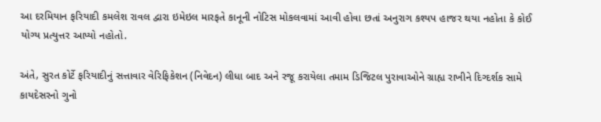આ દરમિયાન ફરિયાદી કમલેશ રાવલ દ્વારા ઇમેઇલ મારફતે કાનૂની નોટિસ મોકલવામાં આવી હોવા છતાં અનુરાગ કશ્યપ હાજર થયા નહોતા કે કોઈ યોગ્ય પ્રત્યુત્તર આપ્યો નહોતો.

અંતે, સુરત કોર્ટે ફરિયાદીનું સત્તાવાર વેરિફિકેશન (નિવેદન) લીધા બાદ અને રજૂ કરાયેલા તમામ ડિજિટલ પુરાવાઓને ગ્રાહ્ય રાખીને દિગ્દર્શક સામે કાયદેસરનો ગુનો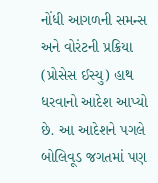નોંધી આગળની સમન્સ અને વોરંટની પ્રક્રિયા (પ્રોસેસ ઈસ્યુ) હાથ ધરવાનો આદેશ આપ્યો છે. આ આદેશને પગલે બોલિવૂડ જગતમાં પણ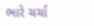ભારે ચર્ચા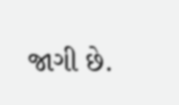જાગી છે.